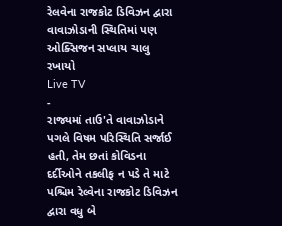રેલવેના રાજકોટ ડિવિઝન દ્વારા વાવાઝોડાની સ્થિતિમાં પણ ઓક્સિજન સપ્લાય ચાલુ રખાયો
Live TV
-
રાજ્યમાં તાઉ'તે વાવાઝોડાને પગલે વિષમ પરિસ્થિતિ સર્જાઈ હતી, તેમ છતાં કોવિડના દર્દીઓને તકલીફ ન પડે તે માટે પશ્ચિમ રેલ્વેના રાજકોટ ડિવિઝન દ્વારા વધુ બે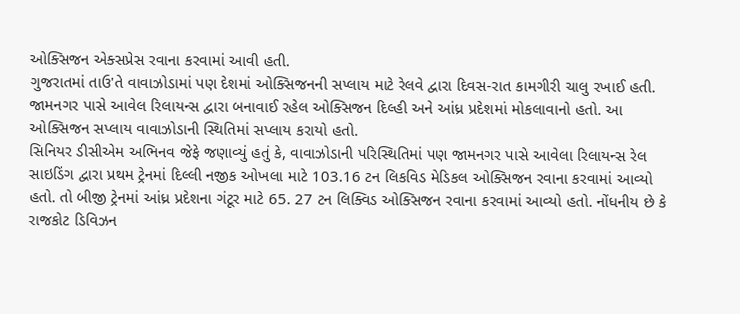ઓક્સિજન એક્સપ્રેસ રવાના કરવામાં આવી હતી.
ગુજરાતમાં તાઉ'તે વાવાઝોડામાં પણ દેશમાં ઓક્સિજનની સપ્લાય માટે રેલવે દ્વારા દિવસ-રાત કામગીરી ચાલુ રખાઈ હતી. જામનગર પાસે આવેલ રિલાયન્સ દ્વારા બનાવાઈ રહેલ ઓક્સિજન દિલ્હી અને આંધ્ર પ્રદેશમાં મોકલાવાનો હતો. આ ઓક્સિજન સપ્લાય વાવાઝોડાની સ્થિતિમાં સપ્લાય કરાયો હતો.
સિનિયર ડીસીએમ અભિનવ જેફે જણાવ્યું હતું કે, વાવાઝોડાની પરિસ્થિતિમાં પણ જામનગર પાસે આવેલા રિલાયન્સ રેલ સાઇડિંગ દ્વારા પ્રથમ ટ્રેનમાં દિલ્લી નજીક ઓખલા માટે 103.16 ટન લિકવિડ મેડિકલ ઓક્સિજન રવાના કરવામાં આવ્યો હતો. તો બીજી ટ્રેનમાં આંધ્ર પ્રદેશના ગંટૂર માટે 65. 27 ટન લિક્વિડ ઓક્સિજન રવાના કરવામાં આવ્યો હતો. નોંધનીય છે કે રાજકોટ ડિવિઝન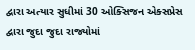દ્વારા અત્યાર સુધીમાં 30 ઓક્સિજન એક્સપ્રેસ દ્વારા જુદા જુદા રાજ્યોમાં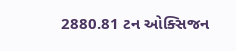2880.81 ટન ઓક્સિજન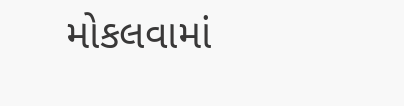મોકલવામાં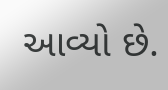આવ્યો છે.